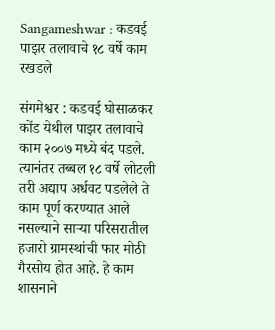Sangameshwar : कडवई पाझर तलावाचे १८ वर्षे काम रखडले

संगमेश्वर : कडवई घोसाळकर कोंड येथील पाझर तलावाचे काम २००७ मध्ये बंद पडले. त्यानंतर तब्बल १८ वर्षे लोटली तरी अद्याप अर्धवट पडलेले ते काम पूर्ण करण्यात आले नसल्याने साऱ्या परिसरातील हजारो ग्रामस्थांची फार मोठी गैरसोय होत आहे. हे काम शासनाने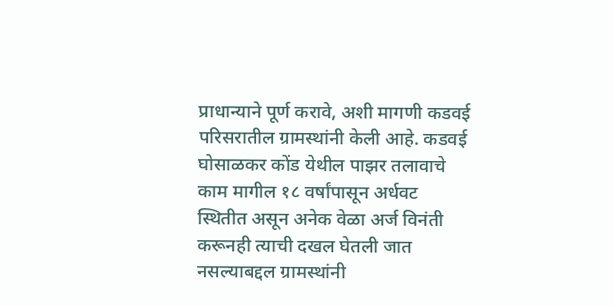प्राधान्याने पूर्ण करावे, अशी मागणी कडवई परिसरातील ग्रामस्थांनी केली आहे. कडवई घोसाळकर कोंड येथील पाझर तलावाचे काम मागील १८ वर्षांपासून अर्धवट स्थितीत असून अनेक वेळा अर्ज विनंती करूनही त्याची दखल घेतली जात नसल्याबद्दल ग्रामस्थांनी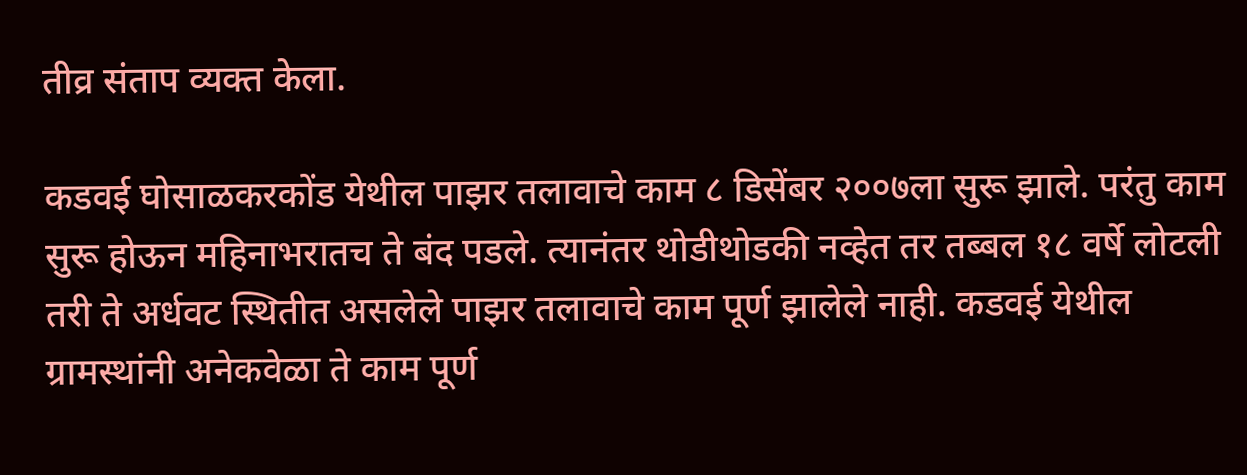तीव्र संताप व्यक्त केला.

कडवई घोसाळकरकोंड येथील पाझर तलावाचे काम ८ डिसेंबर २००७ला सुरू झाले. परंतु काम सुरू होऊन महिनाभरातच ते बंद पडले. त्यानंतर थोडीथोडकी नव्हेत तर तब्बल १८ वर्षे लोटली तरी ते अर्धवट स्थितीत असलेले पाझर तलावाचे काम पूर्ण झालेले नाही. कडवई येथील ग्रामस्थांनी अनेकवेळा ते काम पूर्ण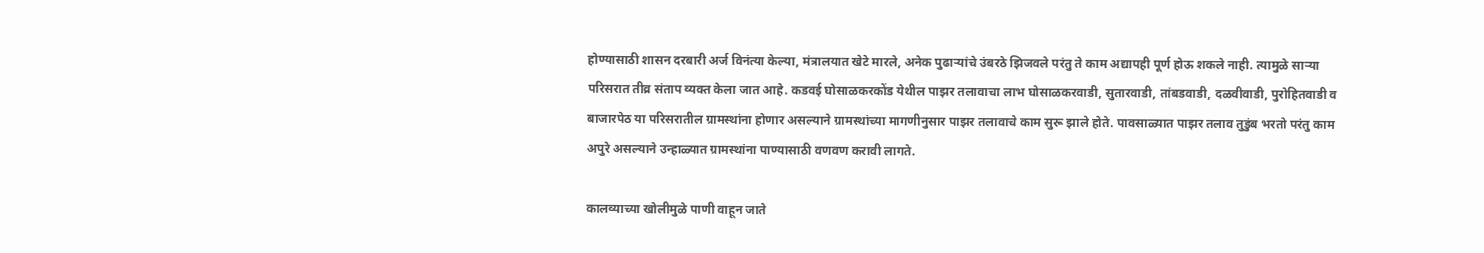होण्यासाठी शासन दरबारी अर्ज विनंत्या केल्या, मंत्रालयात खेटे मारले, अनेक पुढाऱ्यांचे उंबरठे झिजवले परंतु ते काम अद्यापही पूर्ण होऊ शकले नाही. त्यामुळे साऱ्या परिसरात तीव्र संताप व्यक्त केला जात आहे. कडवई घोसाळकरकोंड येथील पाझर तलावाचा लाभ घोसाळकरवाडी, सुतारवाडी, तांबडवाडी, दळवीवाडी, पुरोहितवाडी व बाजारपेठ या परिसरातील ग्रामस्थांना होणार असल्याने ग्रामस्थांच्या मागणीनुसार पाझर तलावाचे काम सुरू झाले होते. पावसाळ्यात पाझर तलाव तुडुंब भरतो परंतु काम अपुरे असल्याने उन्हाळ्यात ग्रामस्थांना पाण्यासाठी वणवण करावी लागते.

कालव्याच्या खोलीमुळे पाणी वाहून जाते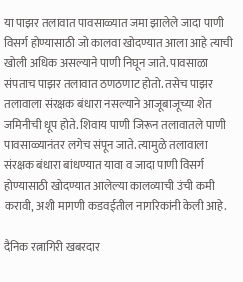या पाझर तलावात पावसाळ्यात जमा झालेले जादा पाणी विसर्ग होण्यासाठी जो कालवा खोदण्यात आला आहे त्याची खोली अधिक असल्याने पाणी निघून जाते. पावसाळा संपताच पाझर तलावात ठणठणाट होतो. तसेच पाझर तलावाला संरक्षक बंधारा नसल्याने आजूबाजूच्या शेत जमिनीची धूप होते. शिवाय पाणी जिरून तलावातले पाणी पावसाळ्यानंतर लगेच संपून जाते. त्यामुळे तलावाला संरक्षक बंधारा बांधण्यात यावा व जादा पाणी विसर्ग होण्यासाठी खोदण्यात आलेल्या कालव्याची उंची कमी करावी, अशी मागणी कडवईतील नागरिकांनी केली आहे.

दैनिक रत्नागिरी खबरदार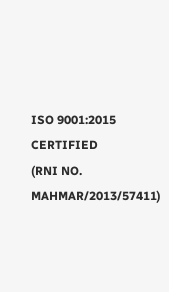ISO 9001:2015 CERTIFIED
(RNI NO. MAHMAR/2013/57411)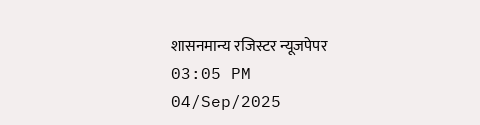शासनमान्य रजिस्टर न्यूजपेपर
03:05 PM 04/Sep/2025